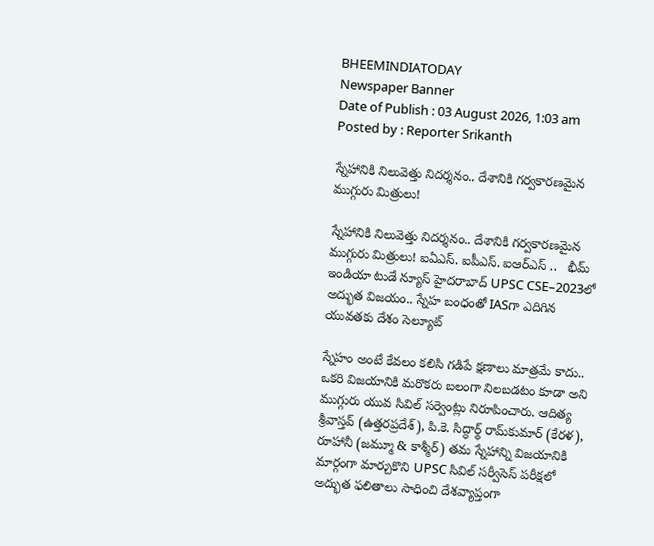BHEEMINDIATODAY
Newspaper Banner
Date of Publish : 03 August 2026, 1:03 am Posted by : Reporter Srikanth

స్నేహానికి నిలువెత్తు నిదర్శనం.. దేశానికి గర్వకారణమైన ముగ్గురు మిత్రులు!

స్నేహానికి నిలువెత్తు నిదర్శనం.. దేశానికి గర్వకారణమైన ముగ్గురు మిత్రులు! ఐఏఎస్. ఐపీఎస్. ఐఆర్ఎస్ ..   భీమ్ ఇండియా టుడే న్యూస్ హైదరాబాద్ UPSC CSE–2023లో అద్భుత విజయం.. స్నేహ బంధంతో IASగా ఎదిగిన యువతకు దేశం సెల్యూట్

స్నేహం అంటే కేవలం కలిసి గడిపే క్షణాలు మాత్రమే కాదు.. ఒకరి విజయానికి మరొకరు బలంగా నిలబడటం కూడా అని ముగ్గురు యువ సివిల్ సర్వెంట్లు నిరూపించారు. ఆదిత్య శ్రీవాస్తవ్ (ఉత్తరప్రదేశ్), పి.కె. సిద్ధార్థ్ రామ్‌కుమార్ (కేరళ), రూహానీ (జమ్మూ & కాశ్మీర్) తమ స్నేహాన్ని విజయానికి మార్గంగా మార్చుకొని UPSC సివిల్ సర్వీసెస్ పరీక్షలో అద్భుత ఫలితాలు సాధించి దేశవ్యాప్తంగా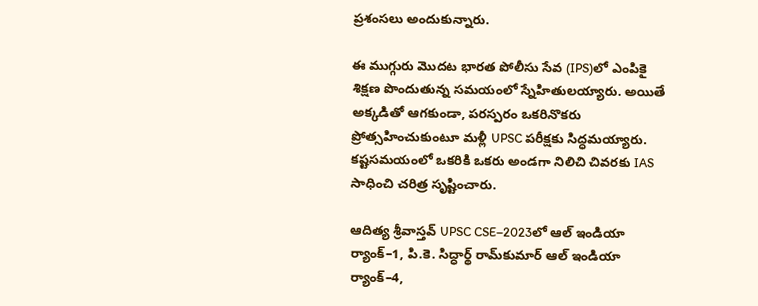ప్రశంసలు అందుకున్నారు.

ఈ ముగ్గురు మొదట భారత పోలీసు సేవ (IPS)లో ఎంపికై శిక్షణ పొందుతున్న సమయంలో స్నేహితులయ్యారు. అయితే అక్కడితో ఆగకుండా, పరస్పరం ఒకరినొకరు ప్రోత్సహించుకుంటూ మళ్లీ UPSC పరీక్షకు సిద్ధమయ్యారు. కష్టసమయంలో ఒకరికి ఒకరు అండగా నిలిచి చివరకు IAS సాధించి చరిత్ర సృష్టించారు.

ఆదిత్య శ్రీవాస్తవ్ UPSC CSE–2023లో ఆల్ ఇండియా ర్యాంక్–1, పి.కె. సిద్ధార్థ్ రామ్‌కుమార్ ఆల్ ఇండియా ర్యాంక్–4,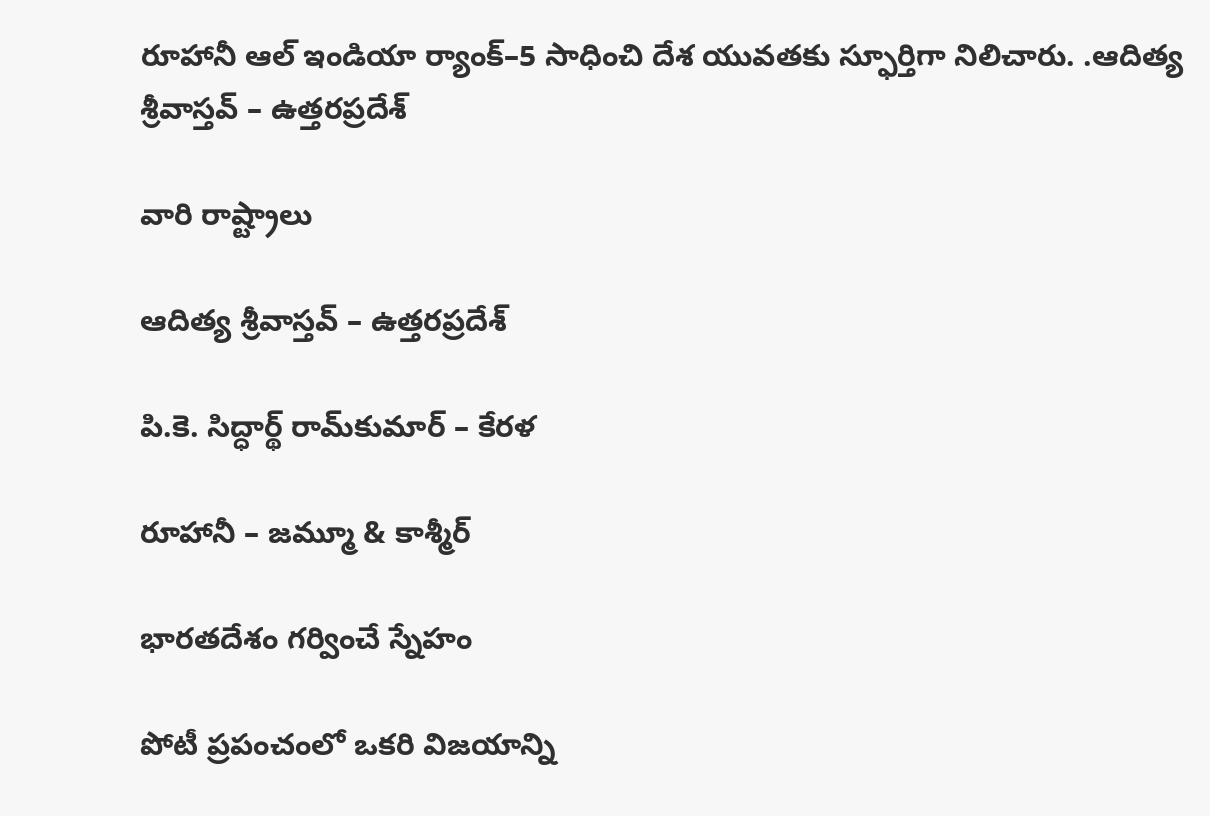రూహానీ ఆల్ ఇండియా ర్యాంక్–5 సాధించి దేశ యువతకు స్ఫూర్తిగా నిలిచారు. .ఆదిత్య శ్రీవాస్తవ్ – ఉత్తరప్రదేశ్

వారి రాష్ట్రాలు

ఆదిత్య శ్రీవాస్తవ్ – ఉత్తరప్రదేశ్

పి.కె. సిద్ధార్థ్ రామ్‌కుమార్ – కేరళ

రూహానీ – జమ్మూ & కాశ్మీర్

భారతదేశం గర్వించే స్నేహం

పోటీ ప్రపంచంలో ఒకరి విజయాన్ని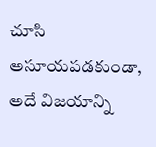చూసి అసూయపడకుండా, అదే విజయాన్ని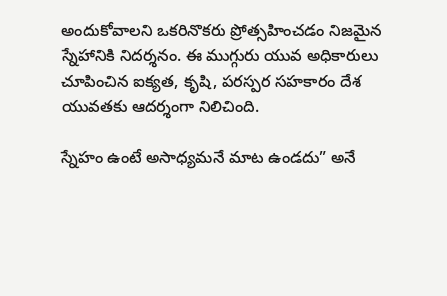అందుకోవాలని ఒకరినొకరు ప్రోత్సహించడం నిజమైన స్నేహానికి నిదర్శనం. ఈ ముగ్గురు యువ అధికారులు చూపించిన ఐక్యత, కృషి, పరస్పర సహకారం దేశ యువతకు ఆదర్శంగా నిలిచింది.

స్నేహం ఉంటే అసాధ్యమనే మాట ఉండదు” అనే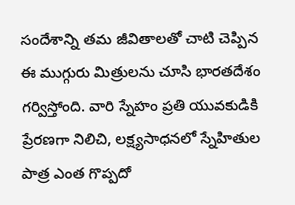సందేశాన్ని తమ జీవితాలతో చాటి చెప్పిన ఈ ముగ్గురు మిత్రులను చూసి భారతదేశం గర్విస్తోంది. వారి స్నేహం ప్రతి యువకుడికి ప్రేరణగా నిలిచి, లక్ష్యసాధనలో స్నేహితుల పాత్ర ఎంత గొప్పదో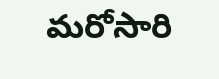మరోసారి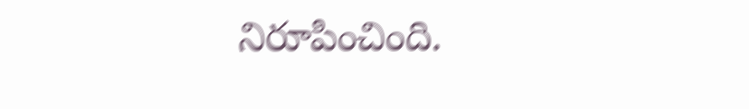నిరూపించింది.